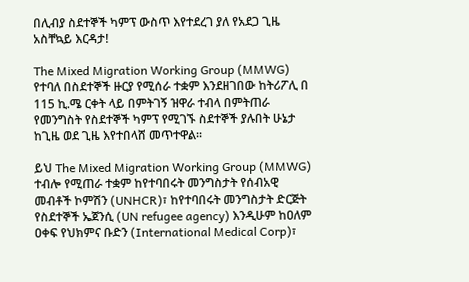በሊብያ ስደተኞች ካምፕ ውስጥ እየተደረገ ያለ የአደጋ ጊዜ አስቸኳይ እርዳታ!

The Mixed Migration Working Group (MMWG) የተባለ በስደተኞች ዙርያ የሚሰራ ተቋም እንደዘገበው ከትሪፖሊ በ 115 ኪ.ሜ ርቀት ላይ በምትገኝ ዝዋራ ተብላ በምትጠራ የመንግስት የስደተኞች ካምፕ የሚገኙ ስደተኞች ያሉበት ሁኔታ ከጊዜ ወደ ጊዜ እየተበላሸ መጥተዋል።

ይህ The Mixed Migration Working Group (MMWG) ተብሎ የሚጠራ ተቋም ከየተባበሩት መንግስታት የሰብአዊ መብቶች ኮምሽን (UNHCR)፣ ከየተባበሩት መንግስታት ድርጅት የስደተኞች ኤጀንሲ (UN refugee agency) እንዲሁም ከዐለም ዐቀፍ የህክምና ቡድን (International Medical Corp)፣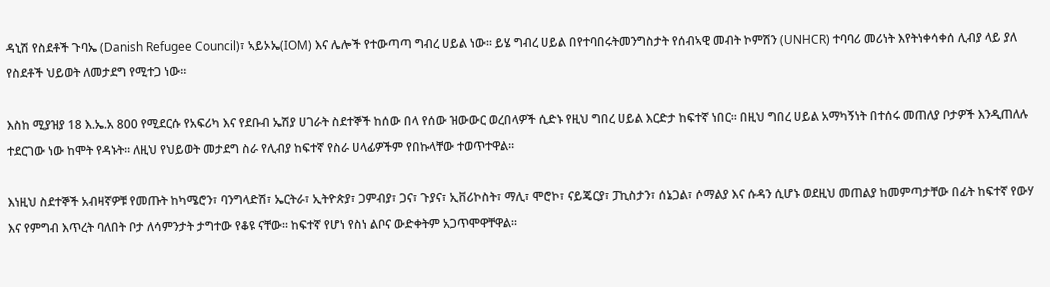ዳኒሽ የስደቶች ጉባኤ (Danish Refugee Council)፣ ኣይኦኤ(IOM) እና ሌሎች የተውጣጣ ግብረ ሀይል ነው። ይሄ ግብረ ሀይል በየተባበሩትመንግስታት የሰብኣዊ መብት ኮምሽን (UNHCR) ተባባሪ መሪነት እየትነቀሳቀሰ ሊብያ ላይ ያለ የስደቶች ህይወት ለመታደግ የሚተጋ ነው።

እስከ ሚያዝያ 18 እ.ኤ.አ 800 የሚደርሱ የአፍሪካ እና የደቡብ ኤሽያ ሀገራት ስደተኞች ከሰው በላ የሰው ዝውውር ወረበላዎች ሲድኑ የዚህ ግበረ ሀይል እርድታ ከፍተኛ ነበር። በዚህ ግበረ ሀይል አማካኝነት በተሰሩ መጠለያ ቦታዎች እንዲጠለሉ ተደርገው ነው ከሞት የዳኑት። ለዚህ የህይወት መታደግ ስራ የሊብያ ከፍተኛ የስራ ሀላፊዎችም የበኩላቸው ተወጥተዋል።

እነዚህ ስደተኞች አብዛኛዎቹ የመጡት ከካሜሮን፣ ባንግላድሽ፣ ኤርትራ፣ ኢትዮጵያ፣ ጋምብያ፣ ጋና፣ ጉያና፣ ኢቨሪኮስት፣ ማሊ፣ ሞሮኮ፣ ናይጄርያ፣ ፓኪስታን፣ ሰኔጋል፣ ሶማልያ እና ሱዳን ሲሆኑ ወደዚህ መጠልያ ከመምጣታቸው በፊት ከፍተኛ የውሃ እና የምግብ እጥረት ባለበት ቦታ ለሳምንታት ታግተው የቆዩ ናቸው። ከፍተኛ የሆነ የስነ ልቦና ውድቀትም አጋጥሞዋቸዋል።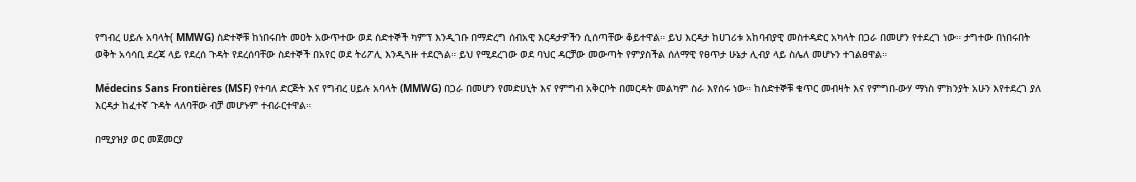የግብረ ሀይሉ አባላት( MMWG) ስድተኞቹ ከነበሩበት መዐት አውጥተው ወደ ስድተኞች ካምፕ እንዲገቡ በማድረግ ሰብአዊ እርዳታዎችን ሲሰጣቸው ቆይተዋል። ይህ እርዳታ ከሀገሪቱ አከባብያዊ መስተዳድር አካላት በጋራ በመሆን የተደረገ ነው። ታግተው በነበሩበት ወቅት አሳሳቢ ደረጃ ላይ የደረሰ ጉዳት የደረሰባቸው ስደተኞች በአየር ወደ ትሪፖሊ እንዲጓዙ ተደርጓል። ይህ የሚደረገው ወደ ባህር ዳርቻው መውጣት የምያስችል ሰለማዊ የፀጥታ ሁኔታ ሊብያ ላይ ስሌለ መሆኑን ተገልፀዋል።

Médecins Sans Frontières (MSF) የተባለ ድርጅት እና የግብረ ሀይሉ አባላት (MMWG) በጋራ በመሆን የመድሀኒት እና የምግብ አቅርቦት በመርዳት መልካም ስራ እየሰሩ ነው። ከስድተኞቹ ቁጥር መብዛት እና የምግበ-ውሃ ማነስ ምክንያት አሁን እየተደረገ ያለ እርዳታ ከፈተኛ ጉዳት ላለባቸው ብቻ መሆኑም ተብራርተዋል።

በሚያዝያ ወር መጀመርያ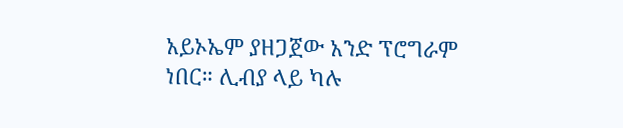አይኦኤም ያዘጋጀው አንድ ፕሮግራም ነበር። ሊብያ ላይ ካሉ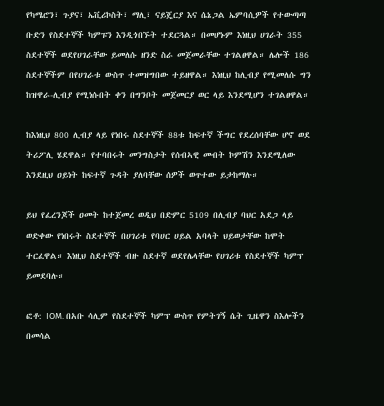የካሜሮን፣ ጉያና፣ ኤቪሪኮስት፣ ማሊ፣ ናይጄርያ እና ሴኔጋል ኤምባሲዎች የተውጣጣ ቡድን የስደተኞች ካምፑን እንዲጎበኙት ተደርጓል። በመሆኑም እነዚህ ሀገራት 355 ስደተኞች ወደየሀገራቸው ይመለሱ ዘንድ ስራ መጀመራቸው ተገልፀዋል። ሌሎች 186 ስደተኞችም በየሀገራቱ ውስጥ ተመዝግበው ተይዘዋል። እነዚህ ከሊብያ የሚመለሱ ግን ከዝዋራ-ሊብያ የሚነሱበት ቀን በግንቦት መጀመርያ ወር ላይ እንደሚሆን ተገልፀዋል።

ከእነዚህ 800 ሊብያ ላይ የነበሩ ስደተኞች 88ቱ ከፍተኛ ችግር የደረሰባቸው ሆኖ ወደ ትሪፖሊ ሄደዋል። የተባበሩት መንግስታት የሰብኣዊ መብት ኮምሽን እንደሚለው እንደዚህ ዐይነት ከፍተኛ ጉዳት ያለባቸው ሰዎች ወጥተው ይታከማሉ።

ይህ የፈረንጆች ዐመት ከተጀመረ ወዲህ በድምር 5109 በሊብያ ባህር አደጋ ላይ ወድቀው የነበሩት ስደተኞች በሀገሪቱ የባሀር ሀይል አባላት ህይወታቸው ከሞት ተርፈዋል። እነዚህ ስደተኞች ብዙ ስደተኛ ወደየሌላቸው የሀገሪቱ የስደተኞች ካምፕ ይመደባሉ።

ፎቶ: IOM. በአቡ ሳሊም የስደተኞች ካምፕ ውስጥ የምትገኝ ሴት ጊዜዋን ስእሎችን በመሳል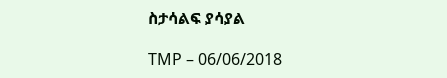ስታሳልፍ ያሳያል

TMP – 06/06/2018